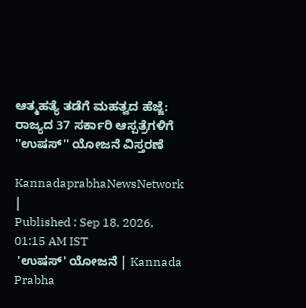ಆತ್ಮಹತ್ಯೆ ತಡೆಗೆ ಮಹತ್ವದ ಹೆಜ್ಜೆ: ರಾಜ್ಯದ 37 ಸರ್ಕಾರಿ ಆಸ್ಪತ್ರೆಗಳಿಗೆ ''ಉಷಸ್'' ಯೋಜನೆ ವಿಸ್ತರಣೆ

KannadaprabhaNewsNetwork |
Published : Sep 18, 2026, 01:15 AM IST
 'ಉಷಸ್' ಯೋಜನೆ | Kannada Prabha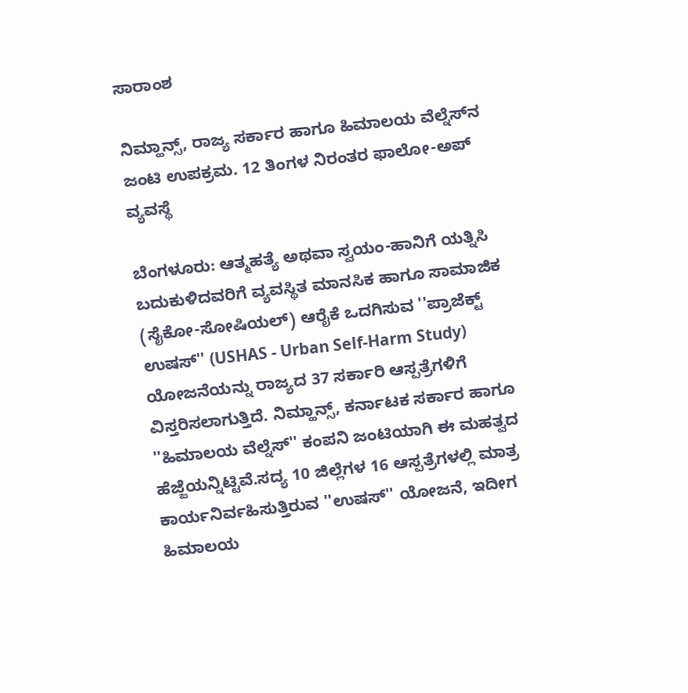ಸಾರಾಂಶ

ನಿಮ್ಹಾನ್ಸ್, ರಾಜ್ಯ ಸರ್ಕಾರ ಹಾಗೂ ಹಿಮಾಲಯ ವೆಲ್ನೆಸ್‌ನ ಜಂಟಿ ಉಪಕ್ರಮ. 12 ತಿಂಗಳ ನಿರಂತರ ಫಾಲೋ-ಅಪ್ ವ್ಯವಸ್ಥೆ

ಬೆಂಗಳೂರು: ಆತ್ಮಹತ್ಯೆ ಅಥವಾ ಸ್ವಯಂ-ಹಾನಿಗೆ ಯತ್ನಿಸಿ ಬದುಕುಳಿದವರಿಗೆ ವ್ಯವಸ್ಥಿತ ಮಾನಸಿಕ ಹಾಗೂ ಸಾಮಾಜಿಕ (ಸೈಕೋ-ಸೋಷಿಯಲ್) ಆರೈಕೆ ಒದಗಿಸುವ ''ಪ್ರಾಜೆಕ್ಟ್ ಉಷಸ್'' (USHAS - Urban Self-Harm Study) ಯೋಜನೆಯನ್ನು ರಾಜ್ಯದ 37 ಸರ್ಕಾರಿ ಆಸ್ಪತ್ರೆಗಳಿಗೆ ವಿಸ್ತರಿಸಲಾಗುತ್ತಿದೆ. ನಿಮ್ಹಾನ್ಸ್, ಕರ್ನಾಟಕ ಸರ್ಕಾರ ಹಾಗೂ ''ಹಿಮಾಲಯ ವೆಲ್ನೆಸ್'' ಕಂಪನಿ ಜಂಟಿಯಾಗಿ ಈ ಮಹತ್ವದ ಹೆಜ್ಜೆಯನ್ನಿಟ್ಟಿವೆ.ಸದ್ಯ 10 ಜಿಲ್ಲೆಗಳ 16 ಆಸ್ಪತ್ರೆಗಳಲ್ಲಿ ಮಾತ್ರ ಕಾರ್ಯನಿರ್ವಹಿಸುತ್ತಿರುವ ''ಉಷಸ್'' ಯೋಜನೆ, ಇದೀಗ ಹಿಮಾಲಯ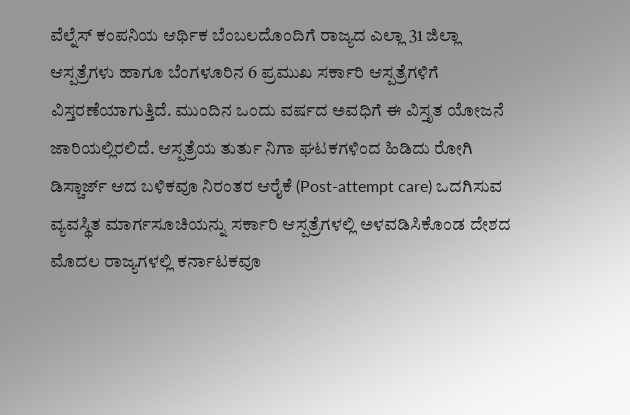ವೆಲ್ನೆಸ್ ಕಂಪನಿಯ ಆರ್ಥಿಕ ಬೆಂಬಲದೊಂದಿಗೆ ರಾಜ್ಯದ ಎಲ್ಲಾ 31 ಜಿಲ್ಲಾ ಆಸ್ಪತ್ರೆಗಳು ಹಾಗೂ ಬೆಂಗಳೂರಿನ 6 ಪ್ರಮುಖ ಸರ್ಕಾರಿ ಆಸ್ಪತ್ರೆಗಳಿಗೆ ವಿಸ್ತರಣೆಯಾಗುತ್ತಿದೆ. ಮುಂದಿನ ಒಂದು ವರ್ಷದ ಅವಧಿಗೆ ಈ ವಿಸ್ತೃತ ಯೋಜನೆ ಜಾರಿಯಲ್ಲಿರಲಿದೆ. ಆಸ್ಪತ್ರೆಯ ತುರ್ತು ನಿಗಾ ಘಟಕಗಳಿಂದ ಹಿಡಿದು ರೋಗಿ ಡಿಸ್ಚಾರ್ಜ್ ಆದ ಬಳಿಕವೂ ನಿರಂತರ ಆರೈಕೆ (Post-attempt care) ಒದಗಿಸುವ ವ್ಯವಸ್ಥಿತ ಮಾರ್ಗಸೂಚಿಯನ್ನು ಸರ್ಕಾರಿ ಆಸ್ಪತ್ರೆಗಳಲ್ಲಿ ಅಳವಡಿಸಿಕೊಂಡ ದೇಶದ ಮೊದಲ ರಾಜ್ಯಗಳಲ್ಲಿ ಕರ್ನಾಟಕವೂ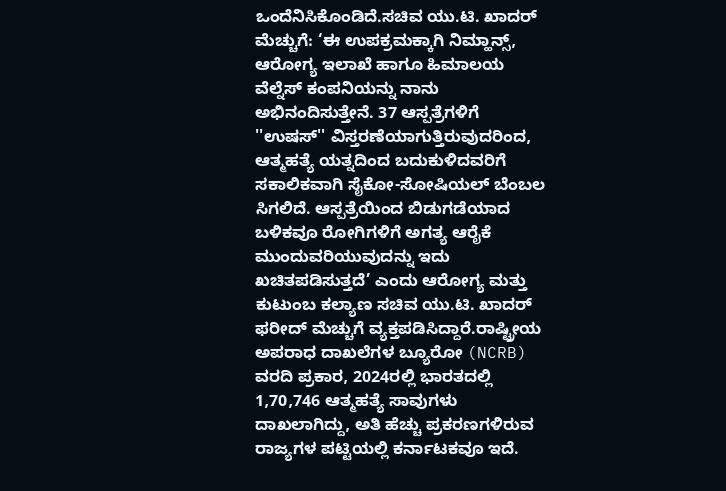ಒಂದೆನಿಸಿಕೊಂಡಿದೆ.ಸಚಿವ ಯು.ಟಿ. ಖಾದರ್ ಮೆಚ್ಚುಗೆ: ‘ಈ ಉಪಕ್ರಮಕ್ಕಾಗಿ ನಿಮ್ಹಾನ್ಸ್, ಆರೋಗ್ಯ ಇಲಾಖೆ ಹಾಗೂ ಹಿಮಾಲಯ ವೆಲ್ನೆಸ್ ಕಂಪನಿಯನ್ನು ನಾನು ಅಭಿನಂದಿಸುತ್ತೇನೆ. 37 ಆಸ್ಪತ್ರೆಗಳಿಗೆ ''ಉಷಸ್'' ವಿಸ್ತರಣೆಯಾಗುತ್ತಿರುವುದರಿಂದ, ಆತ್ಮಹತ್ಯೆ ಯತ್ನದಿಂದ ಬದುಕುಳಿದವರಿಗೆ ಸಕಾಲಿಕವಾಗಿ ಸೈಕೋ-ಸೋಷಿಯಲ್ ಬೆಂಬಲ ಸಿಗಲಿದೆ. ಆಸ್ಪತ್ರೆಯಿಂದ ಬಿಡುಗಡೆಯಾದ ಬಳಿಕವೂ ರೋಗಿಗಳಿಗೆ ಅಗತ್ಯ ಆರೈಕೆ ಮುಂದುವರಿಯುವುದನ್ನು ಇದು ಖಚಿತಪಡಿಸುತ್ತದೆ’ ಎಂದು ಆರೋಗ್ಯ ಮತ್ತು ಕುಟುಂಬ ಕಲ್ಯಾಣ ಸಚಿವ ಯು.ಟಿ. ಖಾದರ್ ಫರೀದ್ ಮೆಚ್ಚುಗೆ ವ್ಯಕ್ತಪಡಿಸಿದ್ದಾರೆ.ರಾಷ್ಟ್ರೀಯ ಅಪರಾಧ ದಾಖಲೆಗಳ ಬ್ಯೂರೋ (NCRB) ವರದಿ ಪ್ರಕಾರ, 2024ರಲ್ಲಿ ಭಾರತದಲ್ಲಿ 1,70,746 ಆತ್ಮಹತ್ಯೆ ಸಾವುಗಳು ದಾಖಲಾಗಿದ್ದು, ಅತಿ ಹೆಚ್ಚು ಪ್ರಕರಣಗಳಿರುವ ರಾಜ್ಯಗಳ ಪಟ್ಟಿಯಲ್ಲಿ ಕರ್ನಾಟಕವೂ ಇದೆ.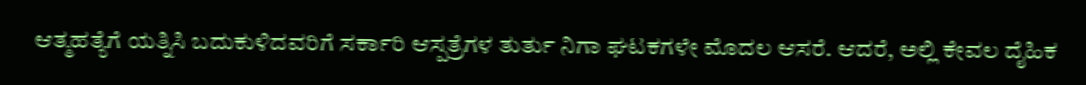ಆತ್ಮಹತ್ಯೆಗೆ ಯತ್ನಿಸಿ ಬದುಕುಳಿದವರಿಗೆ ಸರ್ಕಾರಿ ಆಸ್ಪತ್ರೆಗಳ ತುರ್ತು ನಿಗಾ ಘಟಕಗಳೇ ಮೊದಲ ಆಸರೆ. ಆದರೆ, ಅಲ್ಲಿ ಕೇವಲ ದೈಹಿಕ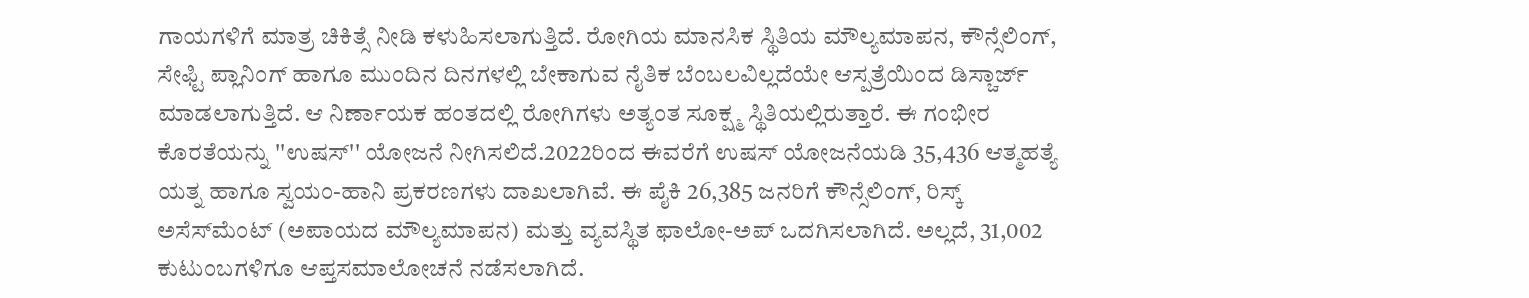ಗಾಯಗಳಿಗೆ ಮಾತ್ರ ಚಿಕಿತ್ಸೆ ನೀಡಿ ಕಳುಹಿಸಲಾಗುತ್ತಿದೆ. ರೋಗಿಯ ಮಾನಸಿಕ ಸ್ಥಿತಿಯ ಮೌಲ್ಯಮಾಪನ, ಕೌನ್ಸೆಲಿಂಗ್, ಸೇಫ್ಟಿ ಪ್ಲಾನಿಂಗ್ ಹಾಗೂ ಮುಂದಿನ ದಿನಗಳಲ್ಲಿ ಬೇಕಾಗುವ ನೈತಿಕ ಬೆಂಬಲವಿಲ್ಲದೆಯೇ ಆಸ್ಪತ್ರೆಯಿಂದ ಡಿಸ್ಚಾರ್ಜ್ ಮಾಡಲಾಗುತ್ತಿದೆ. ಆ ನಿರ್ಣಾಯಕ ಹಂತದಲ್ಲಿ ರೋಗಿಗಳು ಅತ್ಯಂತ ಸೂಕ್ಷ್ಮ ಸ್ಥಿತಿಯಲ್ಲಿರುತ್ತಾರೆ. ಈ ಗಂಭೀರ ಕೊರತೆಯನ್ನು ''ಉಷಸ್'' ಯೋಜನೆ ನೀಗಿಸಲಿದೆ.2022ರಿಂದ ಈವರೆಗೆ ಉಷಸ್ ಯೋಜನೆಯಡಿ 35,436 ಆತ್ಮಹತ್ಯೆ ಯತ್ನ ಹಾಗೂ ಸ್ವಯಂ-ಹಾನಿ ಪ್ರಕರಣಗಳು ದಾಖಲಾಗಿವೆ. ಈ ಪೈಕಿ 26,385 ಜನರಿಗೆ ಕೌನ್ಸೆಲಿಂಗ್, ರಿಸ್ಕ್ ಅಸೆಸ್‌ಮೆಂಟ್ (ಅಪಾಯದ ಮೌಲ್ಯಮಾಪನ) ಮತ್ತು ವ್ಯವಸ್ಥಿತ ಫಾಲೋ-ಅಪ್ ಒದಗಿಸಲಾಗಿದೆ. ಅಲ್ಲದೆ, 31,002 ಕುಟುಂಬಗಳಿಗೂ ಆಪ್ತಸಮಾಲೋಚನೆ ನಡೆಸಲಾಗಿದೆ.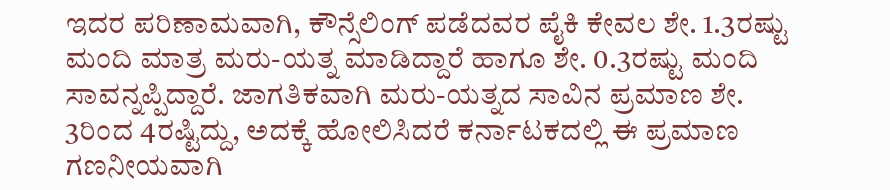ಇದರ ಪರಿಣಾಮವಾಗಿ, ಕೌನ್ಸೆಲಿಂಗ್ ಪಡೆದವರ ಪೈಕಿ ಕೇವಲ ಶೇ. 1.3ರಷ್ಟು ಮಂದಿ ಮಾತ್ರ ಮರು-ಯತ್ನ ಮಾಡಿದ್ದಾರೆ ಹಾಗೂ ಶೇ. 0.3ರಷ್ಟು ಮಂದಿ ಸಾವನ್ನಪ್ಪಿದ್ದಾರೆ. ಜಾಗತಿಕವಾಗಿ ಮರು-ಯತ್ನದ ಸಾವಿನ ಪ್ರಮಾಣ ಶೇ. 3ರಿಂದ 4ರಷ್ಟಿದ್ದು, ಅದಕ್ಕೆ ಹೋಲಿಸಿದರೆ ಕರ್ನಾಟಕದಲ್ಲಿ ಈ ಪ್ರಮಾಣ ಗಣನೀಯವಾಗಿ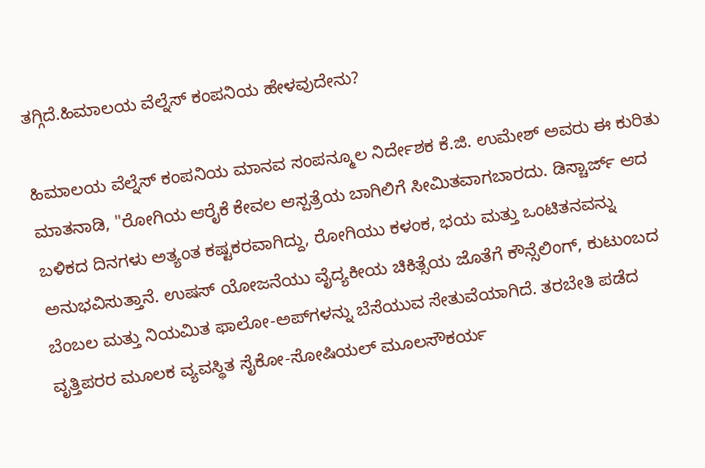ತಗ್ಗಿದೆ.ಹಿಮಾಲಯ ವೆಲ್ನೆಸ್ ಕಂಪನಿಯ ಹೇಳವುದೇನು?

ಹಿಮಾಲಯ ವೆಲ್ನೆಸ್ ಕಂಪನಿಯ ಮಾನವ ಸಂಪನ್ಮೂಲ ನಿರ್ದೇಶಕ ಕೆ.ಜಿ. ಉಮೇಶ್ ಅವರು ಈ ಕುರಿತು ಮಾತನಾಡಿ, "ರೋಗಿಯ ಆರೈಕೆ ಕೇವಲ ಆಸ್ಪತ್ರೆಯ ಬಾಗಿಲಿಗೆ ಸೀಮಿತವಾಗಬಾರದು. ಡಿಸ್ಚಾರ್ಜ್ ಆದ ಬಳಿಕದ ದಿನಗಳು ಅತ್ಯಂತ ಕಷ್ಟಕರವಾಗಿದ್ದು, ರೋಗಿಯು ಕಳಂಕ, ಭಯ ಮತ್ತು ಒಂಟಿತನವನ್ನು ಅನುಭವಿಸುತ್ತಾನೆ. ಉಷಸ್ ಯೋಜನೆಯು ವೈದ್ಯಕೀಯ ಚಿಕಿತ್ಸೆಯ ಜೊತೆಗೆ ಕೌನ್ಸೆಲಿಂಗ್, ಕುಟುಂಬದ ಬೆಂಬಲ ಮತ್ತು ನಿಯಮಿತ ಫಾಲೋ-ಅಪ್‌ಗಳನ್ನು ಬೆಸೆಯುವ ಸೇತುವೆಯಾಗಿದೆ. ತರಬೇತಿ ಪಡೆದ ವೃತ್ತಿಪರರ ಮೂಲಕ ವ್ಯವಸ್ಥಿತ ಸೈಕೋ-ಸೋಷಿಯಲ್ ಮೂಲಸೌಕರ್ಯ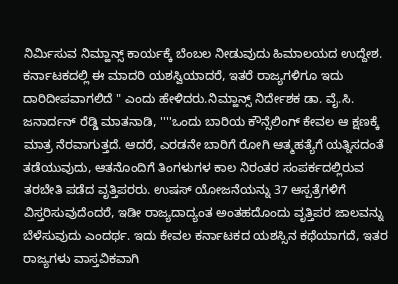ನಿರ್ಮಿಸುವ ನಿಮ್ಹಾನ್ಸ್ ಕಾರ್ಯಕ್ಕೆ ಬೆಂಬಲ ನೀಡುವುದು ಹಿಮಾಲಯದ ಉದ್ದೇಶ. ಕರ್ನಾಟಕದಲ್ಲಿ ಈ ಮಾದರಿ ಯಶಸ್ವಿಯಾದರೆ, ಇತರೆ ರಾಜ್ಯಗಳಿಗೂ ಇದು ದಾರಿದೀಪವಾಗಲಿದೆ " ಎಂದು ಹೇಳಿದರು.ನಿಮ್ಹಾನ್ಸ್ ನಿರ್ದೇಶಕ ಡಾ. ವೈ.ಸಿ. ಜನಾರ್ದನ್ ರೆಡ್ಡಿ ಮಾತನಾಡಿ, ''''ಒಂದು ಬಾರಿಯ ಕೌನ್ಸೆಲಿಂಗ್ ಕೇವಲ ಆ ಕ್ಷಣಕ್ಕೆ ಮಾತ್ರ ನೆರವಾಗುತ್ತದೆ. ಆದರೆ, ಎರಡನೇ ಬಾರಿಗೆ ರೋಗಿ ಆತ್ಮಹತ್ಯೆಗೆ ಯತ್ನಿಸದಂತೆ ತಡೆಯುವುದು, ಆತನೊಂದಿಗೆ ತಿಂಗಳುಗಳ ಕಾಲ ನಿರಂತರ ಸಂಪರ್ಕದಲ್ಲಿರುವ ತರಬೇತಿ ಪಡೆದ ವೃತ್ತಿಪರರು. ಉಷಸ್ ಯೋಜನೆಯನ್ನು 37 ಆಸ್ಪತ್ರೆಗಳಿಗೆ ವಿಸ್ತರಿಸುವುದೆಂದರೆ, ಇಡೀ ರಾಜ್ಯದಾದ್ಯಂತ ಅಂತಹದೊಂದು ವೃತ್ತಿಪರ ಜಾಲವನ್ನು ಬೆಳೆಸುವುದು ಎಂದರ್ಥ. ಇದು ಕೇವಲ ಕರ್ನಾಟಕದ ಯಶಸ್ಸಿನ ಕಥೆಯಾಗದೆ, ಇತರ ರಾಜ್ಯಗಳು ವಾಸ್ತವಿಕವಾಗಿ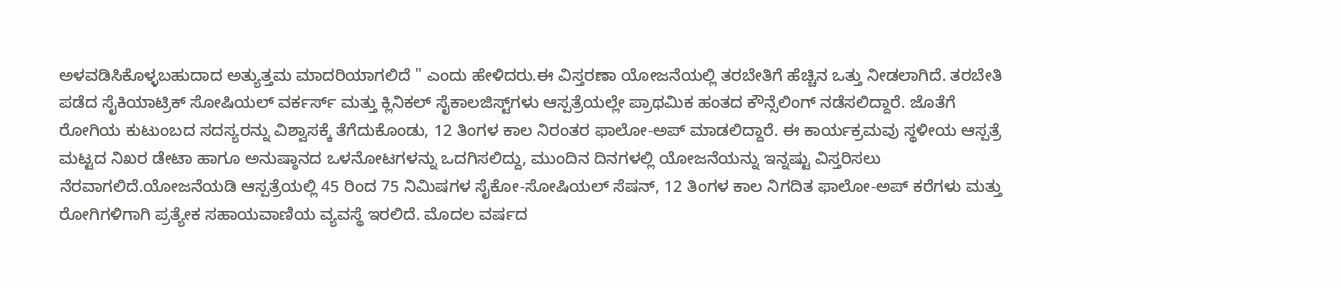ಅಳವಡಿಸಿಕೊಳ್ಳಬಹುದಾದ ಅತ್ಯುತ್ತಮ ಮಾದರಿಯಾಗಲಿದೆ " ಎಂದು ಹೇಳಿದರು.ಈ ವಿಸ್ತರಣಾ ಯೋಜನೆಯಲ್ಲಿ ತರಬೇತಿಗೆ ಹೆಚ್ಚಿನ ಒತ್ತು ನೀಡಲಾಗಿದೆ. ತರಬೇತಿ ಪಡೆದ ಸೈಕಿಯಾಟ್ರಿಕ್ ಸೋಷಿಯಲ್ ವರ್ಕರ್ಸ್ ಮತ್ತು ಕ್ಲಿನಿಕಲ್ ಸೈಕಾಲಜಿಸ್ಟ್‌ಗಳು ಆಸ್ಪತ್ರೆಯಲ್ಲೇ ಪ್ರಾಥಮಿಕ ಹಂತದ ಕೌನ್ಸೆಲಿಂಗ್ ನಡೆಸಲಿದ್ದಾರೆ. ಜೊತೆಗೆ ರೋಗಿಯ ಕುಟುಂಬದ ಸದಸ್ಯರನ್ನು ವಿಶ್ವಾಸಕ್ಕೆ ತೆಗೆದುಕೊಂಡು, 12 ತಿಂಗಳ ಕಾಲ ನಿರಂತರ ಫಾಲೋ-ಅಪ್ ಮಾಡಲಿದ್ದಾರೆ. ಈ ಕಾರ್ಯಕ್ರಮವು ಸ್ಥಳೀಯ ಆಸ್ಪತ್ರೆ ಮಟ್ಟದ ನಿಖರ ಡೇಟಾ ಹಾಗೂ ಅನುಷ್ಠಾನದ ಒಳನೋಟಗಳನ್ನು ಒದಗಿಸಲಿದ್ದು, ಮುಂದಿನ ದಿನಗಳಲ್ಲಿ ಯೋಜನೆಯನ್ನು ಇನ್ನಷ್ಟು ವಿಸ್ತರಿಸಲು ನೆರವಾಗಲಿದೆ.ಯೋಜನೆಯಡಿ ಆಸ್ಪತ್ರೆಯಲ್ಲಿ 45 ರಿಂದ 75 ನಿಮಿಷಗಳ ಸೈಕೋ-ಸೋಷಿಯಲ್ ಸೆಷನ್, 12 ತಿಂಗಳ ಕಾಲ ನಿಗದಿತ ಫಾಲೋ-ಅಪ್ ಕರೆಗಳು ಮತ್ತು ರೋಗಿಗಳಿಗಾಗಿ ಪ್ರತ್ಯೇಕ ಸಹಾಯವಾಣಿಯ ವ್ಯವಸ್ಥೆ ಇರಲಿದೆ. ಮೊದಲ ವರ್ಷದ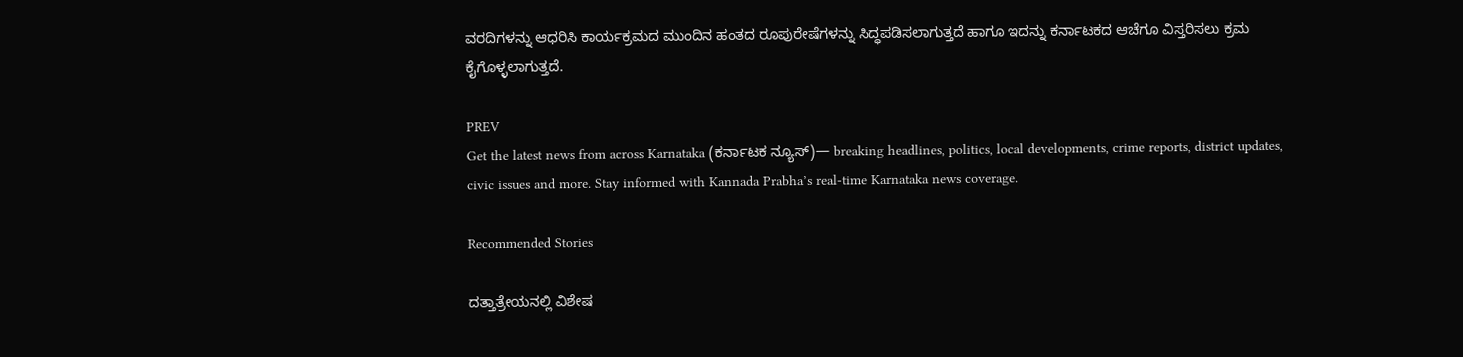ವರದಿಗಳನ್ನು ಆಧರಿಸಿ ಕಾರ್ಯಕ್ರಮದ ಮುಂದಿನ ಹಂತದ ರೂಪುರೇಷೆಗಳನ್ನು ಸಿದ್ಧಪಡಿಸಲಾಗುತ್ತದೆ ಹಾಗೂ ಇದನ್ನು ಕರ್ನಾಟಕದ ಆಚೆಗೂ ವಿಸ್ತರಿಸಲು ಕ್ರಮ ಕೈಗೊಳ್ಳಲಾಗುತ್ತದೆ.

PREV
Get the latest news from across Karnataka (ಕರ್ನಾಟಕ ನ್ಯೂಸ್)— breaking headlines, politics, local developments, crime reports, district updates, civic issues and more. Stay informed with Kannada Prabha’s real‑time Karnataka news coverage.

Recommended Stories

ದತ್ತಾತ್ರೇಯನಲ್ಲಿ ವಿಶೇಷ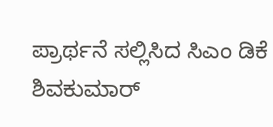ಪ್ರಾರ್ಥನೆ ಸಲ್ಲಿಸಿದ ಸಿಎಂ ಡಿಕೆ ಶಿವಕುಮಾರ್‌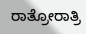ರಾತ್ರೋರಾತ್ರಿ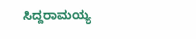ಸಿದ್ದರಾಮಯ್ಯ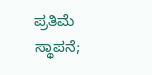ಪ್ರತಿಮೆ ಸ್ಥಾಪನೆ;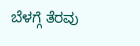ಬೆಳಗ್ಗೆ ತೆರವು